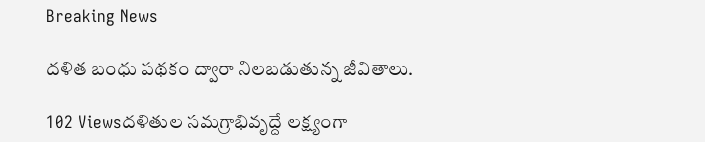Breaking News

దళిత బంధు పథకం ద్వారా నిలబడుతున్న జీవితాలు.

102 Viewsదళితుల సమగ్రాభివృద్దే లక్ష్యంగా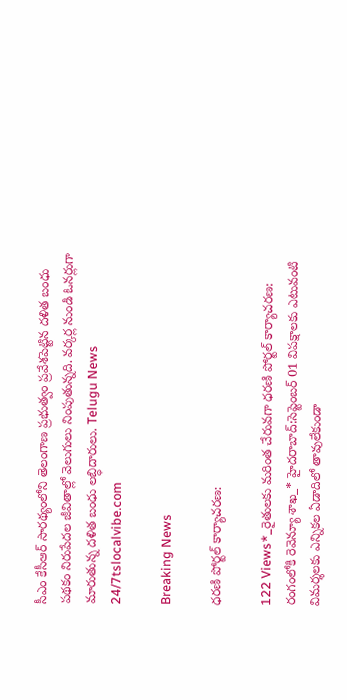సీఎం కేసీఆర్ సారథ్యంలోని తెలంగాణ ప్రభుత్వం ప్రవేశపెట్టిన దళిత బంధు పథకం నిరుపేదల జీవితాల్లో వెలుగులు నింపుతున్నది. వర్కర్ల నుండి ఓనర్లుగా మారుతున్న దళిత బంధు లబ్ధిదారులు. Telugu News 24/7tslocalvibe.com

Breaking News

ధరణి పోర్టల్ కార్యాచరణ:

122 Views*_రైతులకు మరింత చేరువగా ధరణి పోర్టల్ కార్యాచరణ: రంగంలోకి రెవెన్యూ శాఖ_* హైదరాబాద్‌:సెప్టెంబర్ 01 విపక్షాలకు ఎటువంటి విమర్శలకు ఎన్నికల ఏడాదిలో తావులేకుండా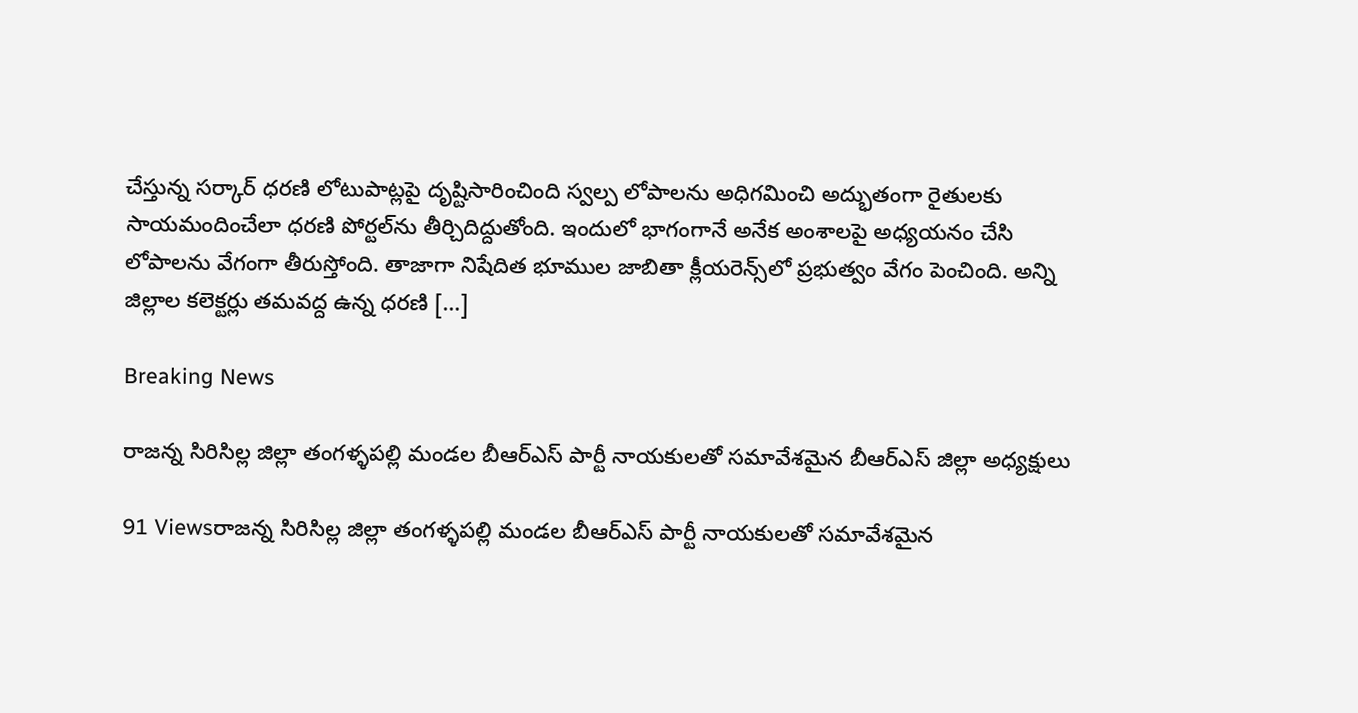చేస్తున్న సర్కార్‌ ధరణి లోటుపాట్లపై దృష్టిసారించింది స్వల్ప లోపాలను అధిగమించి అద్భుతంగా రైతులకు సాయమందించేలా ధరణి పోర్టల్‌ను తీర్చిదిద్దుతోంది. ఇందులో భాగంగానే అనేక అంశాలపై అధ్యయనం చేసి లోపాలను వేగంగా తీరుస్తోంది. తాజాగా నిషేదిత భూముల జాబితా క్లీయరెన్స్‌లో ప్రభుత్వం వేగం పెంచింది. అన్ని జిల్లాల కలెక్టర్లు తమవద్ద ఉన్న ధరణి […]

Breaking News

రాజన్న సిరిసిల్ల జిల్లా తంగళ్ళపల్లి మండల బీఆర్ఎస్ పార్టీ నాయకులతో సమావేశమైన బీఆర్ఎస్ జిల్లా అధ్యక్షులు

91 Viewsరాజన్న సిరిసిల్ల జిల్లా తంగళ్ళపల్లి మండల బీఆర్ఎస్ పార్టీ నాయకులతో సమావేశమైన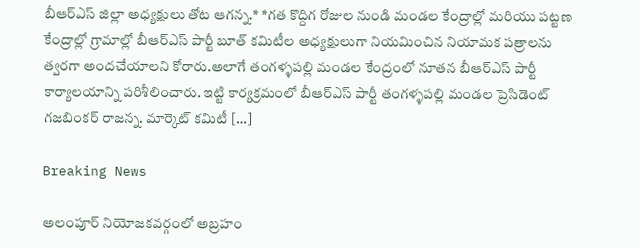బీఆర్ఎస్ జిల్లా అధ్యక్షులు తోట ఆగన్న.* *గత కొద్దిగ రోజుల నుండి మండల కేంద్రాల్లో మరియు పట్టణ కేంద్రాల్లో గ్రామాల్లో బీఆర్ఎస్ పార్టీ బూత్ కమిటీల అధ్యక్షులుగా నియమించిన నియామక పత్రాలను త్వరగా అందచేయాలని కోరారు.అలాగే తంగళ్ళపల్లి మండల కేంద్రంలో నూతన బీఆర్ఎస్ పార్టీ కార్యాలయాన్ని పరిశీలించారు. ఇట్టి కార్యక్రమంలో బీఆర్ఎస్ పార్టీ తంగళ్ళపల్లి మండల ప్రెసిడెంట్ గజబింకర్ రాజన్న. మార్కెట్ కమిటీ […]

Breaking News

అలంపూర్ నియోజకవర్గంలో అబ్రహం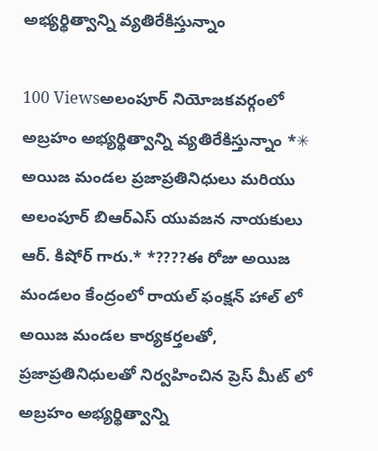అభ్యర్థిత్వాన్ని వ్యతిరేకిస్తున్నాం

100 Viewsఅలంపూర్ నియోజకవర్గంలో అబ్రహం అభ్యర్థిత్వాన్ని వ్యతిరేకిస్తున్నాం *✳ అయిజ మండల ప్రజాప్రతినిధులు మరియు అలంపూర్ బిఆర్ఎస్ యువజన నాయకులు ఆర్. కిషోర్ గారు.* *????ఈ రోజు అయిజ మండలం కేంద్రంలో రాయల్ ఫంక్షన్ హాల్ లో అయిజ మండల కార్యకర్తలతో, ప్రజాప్రతినిధులతో నిర్వహించిన ప్రెస్ మీట్ లో అబ్రహం అభ్యర్థిత్వాన్ని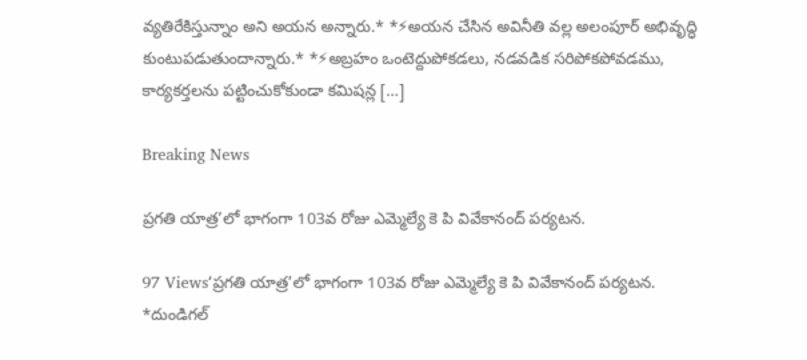వ్యతిరేకిస్తున్నాం అని అయన అన్నారు.* *⚡అయన చేసిన అవినీతి వల్ల అలంపూర్ అభివృద్ధి కుంటుపడుతుందాన్నారు.* *⚡అబ్రహం ఒంటెద్దుపోకడలు, నడవడిక సరిపోకపోవడము, కార్యకర్తలను పట్టించుకోకుండా కమిషన్ల […]

Breaking News

ప్రగతి యాత్ర’లో భాగంగా 103వ రోజు ఎమ్మెల్యే కె పి వివేకానంద్ పర్యటన.

97 Views‘ప్రగతి యాత్ర’లో భాగంగా 103వ రోజు ఎమ్మెల్యే కె పి వివేకానంద్ పర్యటన. *దుండిగల్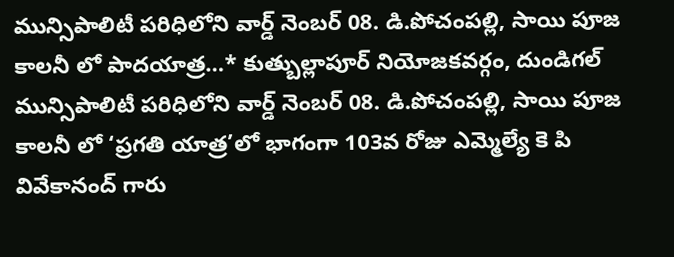మున్సిపాలిటీ పరిధిలోని వార్డ్ నెంబర్ 08. డి.పోచంపల్లి, సాయి పూజ కాలనీ లో పాదయాత్ర…* కుత్బుల్లాపూర్ నియోజకవర్గం, దుండిగల్ మున్సిపాలిటీ పరిధిలోని వార్డ్ నెంబర్ 08. డి.పోచంపల్లి, సాయి పూజ కాలనీ లో ‘ప్రగతి యాత్ర’లో భాగంగా 103వ రోజు ఎమ్మెల్యే కె పి వివేకానంద్ గారు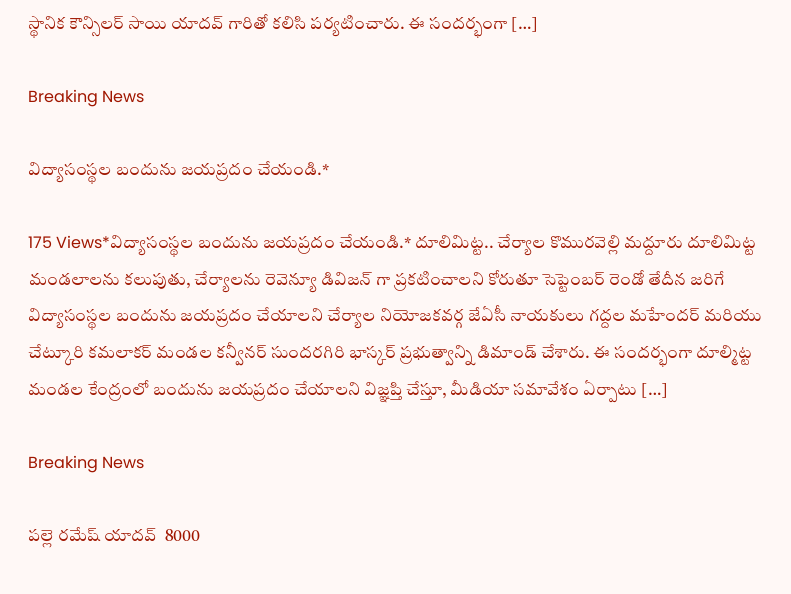స్థానిక కౌన్సిలర్ సాయి యాదవ్ గారితో కలిసి పర్యటించారు. ఈ సందర్భంగా […]

Breaking News

విద్యాసంస్థల బందును జయప్రదం చేయండి.*

175 Views*విద్యాసంస్థల బందును జయప్రదం చేయండి.* దూలిమిట్ట.. చేర్యాల కొమురవెల్లి మద్దూరు దూలిమిట్ట మండలాలను కలుపుతు, చేర్యాలను రెవెన్యూ డివిజన్ గా ప్రకటించాలని కోరుతూ సెప్టెంబర్ రెండో తేదీన జరిగే విద్యాసంస్థల బందును జయప్రదం చేయాలని చేర్యాల నియోజకవర్గ జేఏసీ నాయకులు గద్దల మహేందర్ మరియు చేట్కూరి కమలాకర్ మండల కన్వీనర్ సుందరగిరి భాస్కర్ ప్రభుత్వాన్ని డిమాండ్ చేశారు. ఈ సందర్భంగా దూల్మిట్ట మండల కేంద్రంలో బందును జయప్రదం చేయాలని విజ్ఞప్తి చేస్తూ, మీడియా సమావేశం ఏర్పాటు […]

Breaking News

పల్లె రమేష్ యాదవ్  8000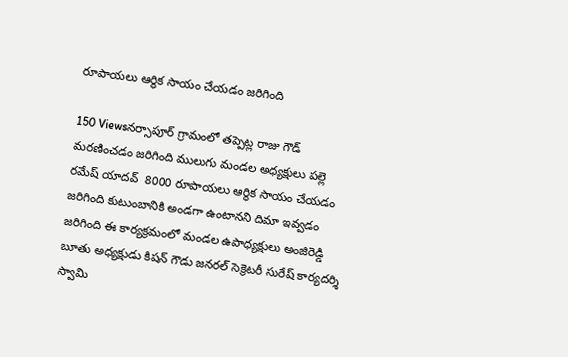రూపాయలు ఆర్థిక సాయం చేయడం జరిగింది

150 Viewsనర్సాపూర్ గ్రామంలో తప్పెట్ల రాజు గౌడ్ మరణించడం జరిగింది ములుగు మండల అధ్యక్షులు పల్లె రమేష్ యాదవ్  8000 రూపాయలు ఆర్థిక సాయం చేయడం జరిగింది కుటుంబానికి అండగా ఉంటానని దిమా ఇవ్వడం జరిగింది ఈ కార్యక్రమంలో మండల ఉపాధ్యక్షులు అంజిరెడ్డి బూతు అధ్యక్షుడు కిషన్ గౌడు జనరల్ సెక్రెటరీ సురేష్ కార్యదర్శి స్వామి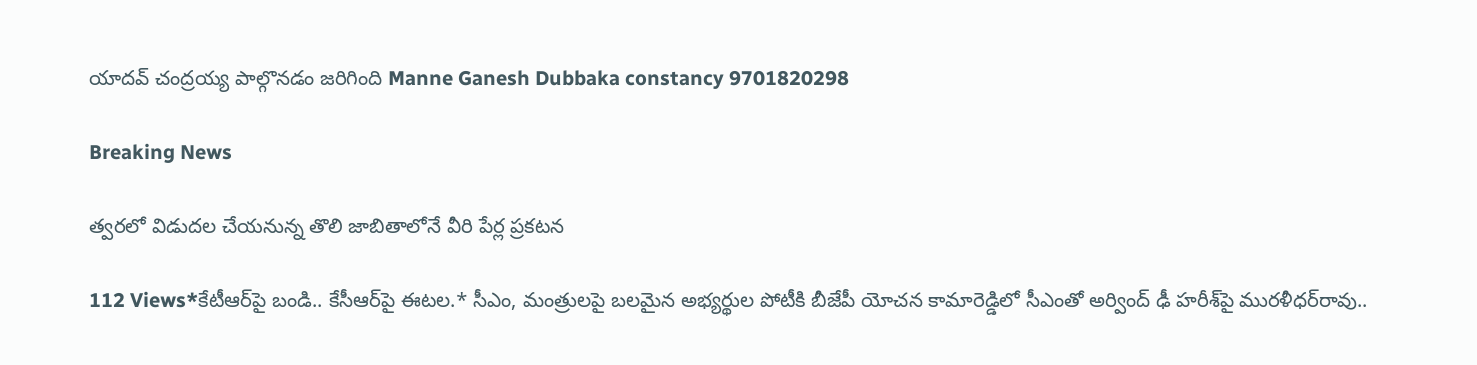యాదవ్ చంద్రయ్య పాల్గొనడం జరిగింది Manne Ganesh Dubbaka constancy 9701820298

Breaking News

త్వరలో విడుదల చేయనున్న తొలి జాబితాలోనే వీరి పేర్ల ప్రకటన

112 Views*కేటీఆర్‌పై బండి.. కేసీఆర్‌పై ఈటల.* సీఎం, మంత్రులపై బలమైన అభ్యర్థుల పోటీకి బీజేపీ యోచన కామారెడ్డిలో సీఎంతో అర్వింద్‌ ఢీ హరీశ్‌పై మురళీధర్‌రావు..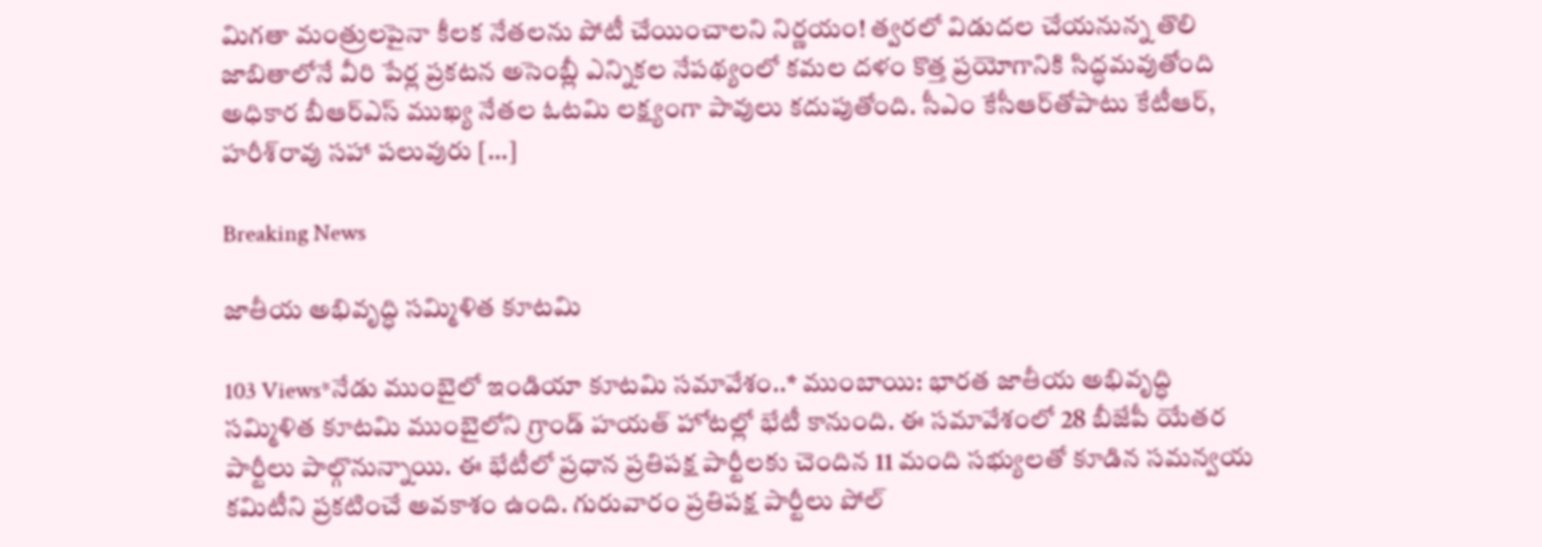మిగతా మంత్రులపైనా కీలక నేతలను పోటీ చేయించాలని నిర్ణయం! త్వరలో విడుదల చేయనున్న తొలి జాబితాలోనే వీరి పేర్ల ప్రకటన అసెంబ్లీ ఎన్నికల నేపథ్యంలో కమల దళం కొత్త ప్రయోగానికి సిద్ధమవుతోంది అధికార బీఆర్‌ఎస్‌ ముఖ్య నేతల ఓటమి లక్ష్యంగా పావులు కదుపుతోంది. సీఎం కేసీఆర్‌తోపాటు కేటీఆర్, హరీశ్‌రావు సహా పలువురు […]

Breaking News

జాతీయ అభివృద్ధి సమ్మిళిత కూటమి

103 Views*నేడు ముంబైలో ఇండియా కూటమి సమావేశం..* ముంబాయి: భారత జాతీయ అభివృద్ధి సమ్మిళిత కూటమి ముంబైలోని గ్రాండ్ హయత్ హోటల్లో భేటీ కానుంది. ఈ సమావేశంలో 28 బీజేపీ యేతర పార్టీలు పాల్గొనున్నాయి. ఈ భేటీలో ప్రధాన ప్రతిపక్ష పార్టీలకు చెందిన 11 మంది సభ్యులతో కూడిన సమన్వయ కమిటీని ప్రకటించే అవకాశం ఉంది. గురువారం ప్రతిపక్ష పార్టీలు పోల్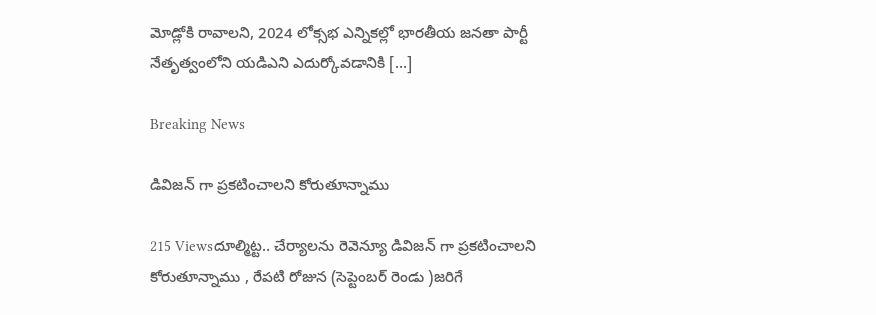మోడ్లోకి రావాలని, 2024 లోక్సభ ఎన్నికల్లో భారతీయ జనతా పార్టీ నేతృత్వంలోని యడిఎని ఎదుర్కోవడానికి […]

Breaking News

డివిజన్ గా ప్రకటించాలని కోరుతూన్నాము

215 Viewsదూల్మిట్ట.. చేర్యాలను రెవెన్యూ డివిజన్ గా ప్రకటించాలని కోరుతూన్నాము , రేపటి రోజున (సెప్టెంబర్ రెండు )జరిగే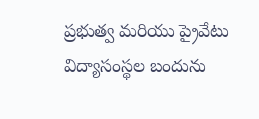ప్రభుత్వ మరియు ప్రైవేటు విద్యాసంస్థల బందును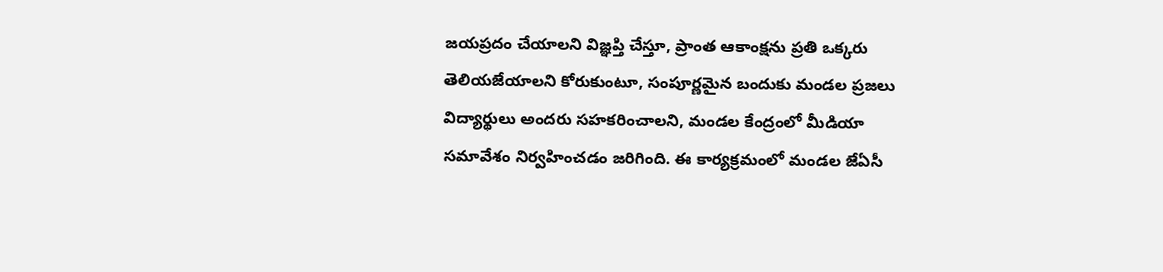జయప్రదం చేయాలని విజ్ఞప్తి చేస్తూ, ప్రాంత ఆకాంక్షను ప్రతి ఒక్కరు తెలియజేయాలని కోరుకుంటూ, సంపూర్ణమైన బందుకు మండల ప్రజలు విద్యార్థులు అందరు సహకరించాలని, మండల కేంద్రంలో మీడియా సమావేశం నిర్వహించడం జరిగింది. ఈ కార్యక్రమంలో మండల జేఏసీ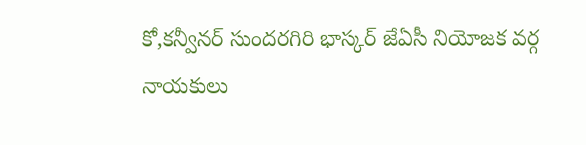కో,కన్వీనర్ సుందరగిరి భాస్కర్ జేఏసీ నియోజక వర్గ నాయకులు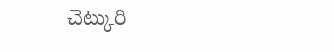చెట్కురి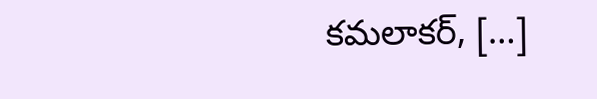కమలాకర్, […]